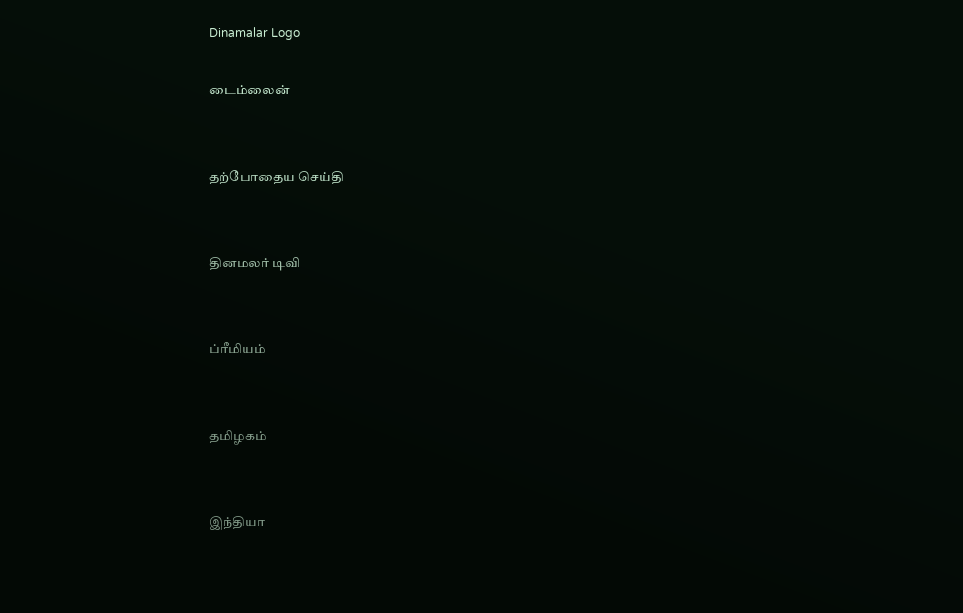Dinamalar Logo

டைம்லைன்


தற்போதைய செய்தி


தினமலர் டிவி


ப்ரீமியம்


தமிழகம்


இந்தியா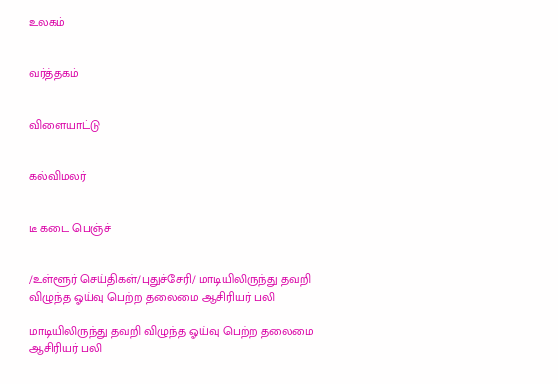உலகம்


வர்த்தகம்


விளையாட்டு


கல்விமலர்


டீ கடை பெஞ்ச்


/உள்ளூர் செய்திகள்/புதுச்சேரி/ மாடியிலிருந்து தவறி விழுந்த ஓய்வு பெற்ற தலைமை ஆசிரியர் பலி

மாடியிலிருந்து தவறி விழுந்த ஓய்வு பெற்ற தலைமை ஆசிரியர் பலி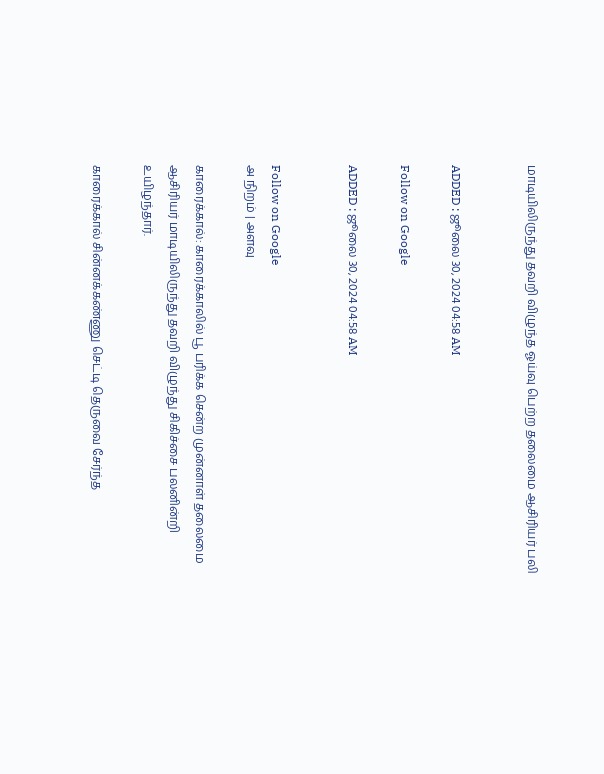மாடியிலிருந்து தவறி விழுந்த ஓய்வு பெற்ற தலைமை ஆசிரியர் பலி


ADDED : ஜூலை 30, 2024 04:58 AM

Follow on Google

ADDED : ஜூலை 30, 2024 04:58 AM


Follow on Google
அ நிறம் | அளவு

காரைக்கால்: காரைக்காலில் பூ பரிக்க சென்ற முன்னாள் தலைமை ஆசிரியர் மாடியிலிருந்து தவறி விழுந்து சிகிச்சை பலனின்றி உயிழந்தார்.

காரைக்கால் சின்னக்கண்ணு செட்டி தெருவை சேர்ந்த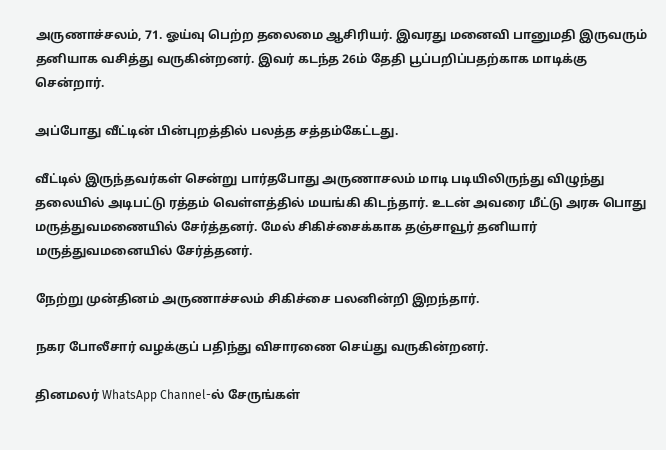அருணாச்சலம், 71. ஓய்வு பெற்ற தலைமை ஆசிரியர். இவரது மனைவி பானுமதி இருவரும் தனியாக வசித்து வருகின்றனர். இவர் கடந்த 26ம் தேதி பூப்பறிப்பதற்காக மாடிக்கு சென்றார்.

அப்போது வீட்டின் பின்புறத்தில் பலத்த சத்தம்கேட்டது.

வீட்டில் இருந்தவர்கள் சென்று பார்தபோது அருணாசலம் மாடி படியிலிருந்து விழுந்து தலையில் அடிபட்டு ரத்தம் வெள்ளத்தில் மயங்கி கிடந்தார். உடன் அவரை மீட்டு அரசு பொது மருத்துவமணையில் சேர்த்தனர். மேல் சிகிச்சைக்காக தஞ்சாவூர் தனியார் மருத்துவமனையில் சேர்த்தனர்.

நேற்று முன்தினம் அருணாச்சலம் சிகிச்சை பலனின்றி இறந்தார்.

நகர போலீசார் வழக்குப் பதிந்து விசாரணை செய்து வருகின்றனர்.

தினமலர் WhatsApp Channel-ல் சேருங்கள்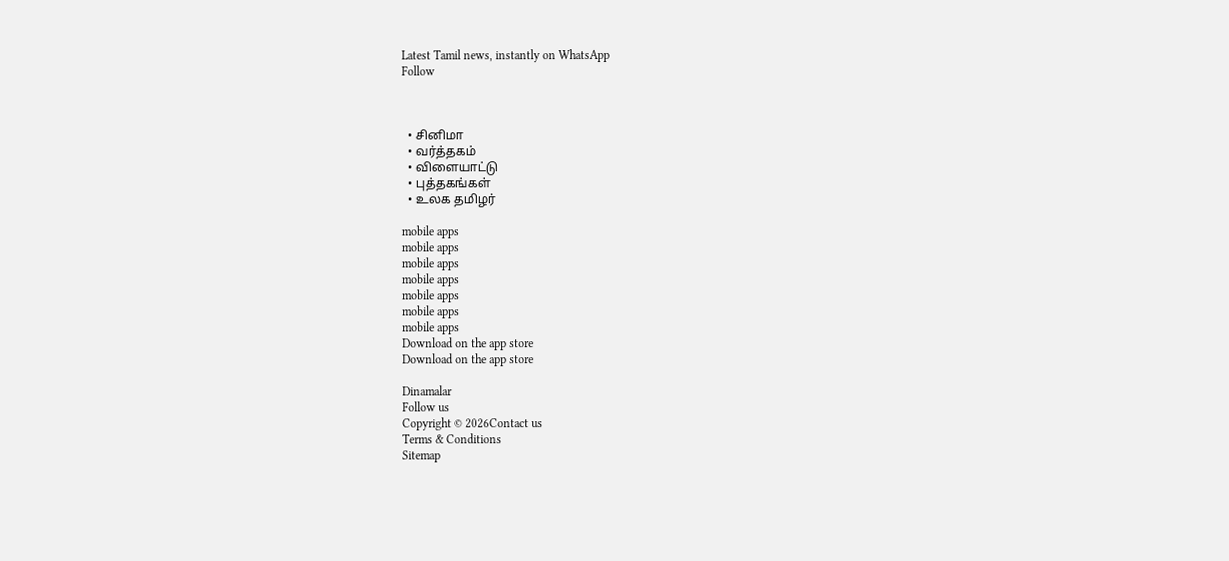Latest Tamil news, instantly on WhatsApp
Follow



  • சினிமா
  • வர்த்தகம்
  • விளையாட்டு
  • புத்தகங்கள்
  • உலக தமிழர்

mobile apps
mobile apps
mobile apps
mobile apps
mobile apps
mobile apps
mobile apps
Download on the app store
Download on the app store

Dinamalar
Follow us
Copyright © 2026Contact us
Terms & Conditions
Sitemap